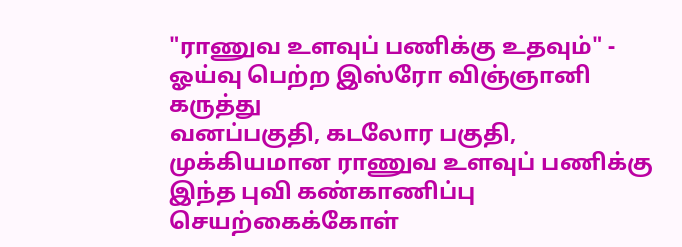"ராணுவ உளவுப் பணிக்கு உதவும்" - ஓய்வு பெற்ற இஸ்ரோ விஞ்ஞானி கருத்து
வனப்பகுதி, கடலோர பகுதி, முக்கியமான ராணுவ உளவுப் பணிக்கு இந்த புவி கண்காணிப்பு செயற்கைக்கோள்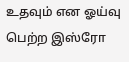உதவும் என ஓய்வு பெற்ற இஸ்ரோ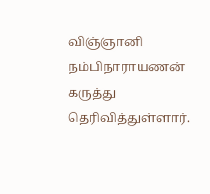விஞ்ஞானி நம்பிநாராயணன் கருத்து தெரிவித்துள்ளார்.